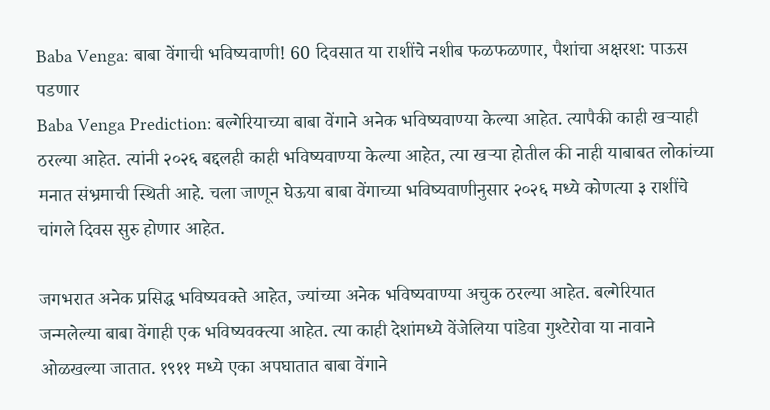Baba Venga: बाबा वेंगाची भविष्यवाणी! 60 दिवसात या राशींचे नशीब फळफळणार, पैशांचा अक्षरश: पाऊस पडणार
Baba Venga Prediction: बल्गेरियाच्या बाबा वेंगाने अनेक भविष्यवाण्या केल्या आहेत. त्यापैकी काही खऱ्याही ठरल्या आहेत. त्यांनी २०२६ बद्दलही काही भविष्यवाण्या केल्या आहेत, त्या खऱ्या होतील की नाही याबाबत लोकांच्या मनात संभ्रमाची स्थिती आहे. चला जाणून घेऊया बाबा वेंगाच्या भविष्यवाणीनुसार २०२६ मध्ये कोणत्या ३ राशींचे चांगले दिवस सुरु होणार आहेत.

जगभरात अनेक प्रसिद्ध भविष्यवक्ते आहेत, ज्यांच्या अनेक भविष्यवाण्या अचुक ठरल्या आहेत. बल्गेरियात जन्मलेल्या बाबा वेंगाही एक भविष्यवक्त्या आहेत. त्या काही देशांमध्ये वेंजेलिया पांडेवा गुश्टेरोवा या नावाने ओळखल्या जातात. १९११ मध्ये एका अपघातात बाबा वेंगाने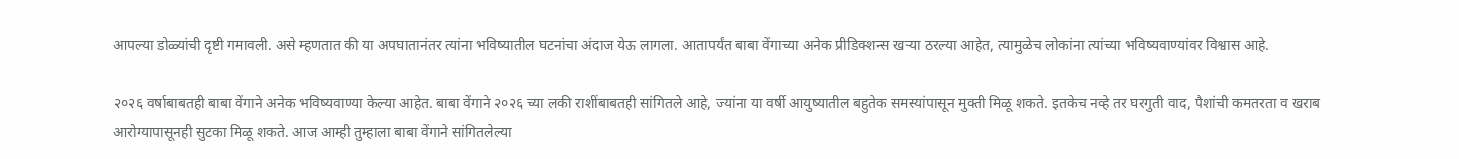आपल्या डोळ्यांची दृष्टी गमावली. असे म्हणतात की या अपघातानंतर त्यांना भविष्यातील घटनांचा अंदाज येऊ लागला. आतापर्यंत बाबा वेंगाच्या अनेक प्रीडिक्शन्स खऱ्या ठरल्या आहेत, त्यामुळेच लोकांना त्यांच्या भविष्यवाण्यांवर विश्वास आहे.

२०२६ वर्षाबाबतही बाबा वेंगाने अनेक भविष्यवाण्या केल्या आहेत. बाबा वेंगाने २०२६ च्या लकी राशींबाबतही सांगितले आहे, ज्यांना या वर्षी आयुष्यातील बहुतेक समस्यांपासून मुक्ती मिळू शकते. इतकेच नव्हे तर घरगुती वाद, पैशांची कमतरता व खराब आरोग्यापासूनही सुटका मिळू शकते. आज आम्ही तुम्हाला बाबा वेंगाने सांगितलेल्या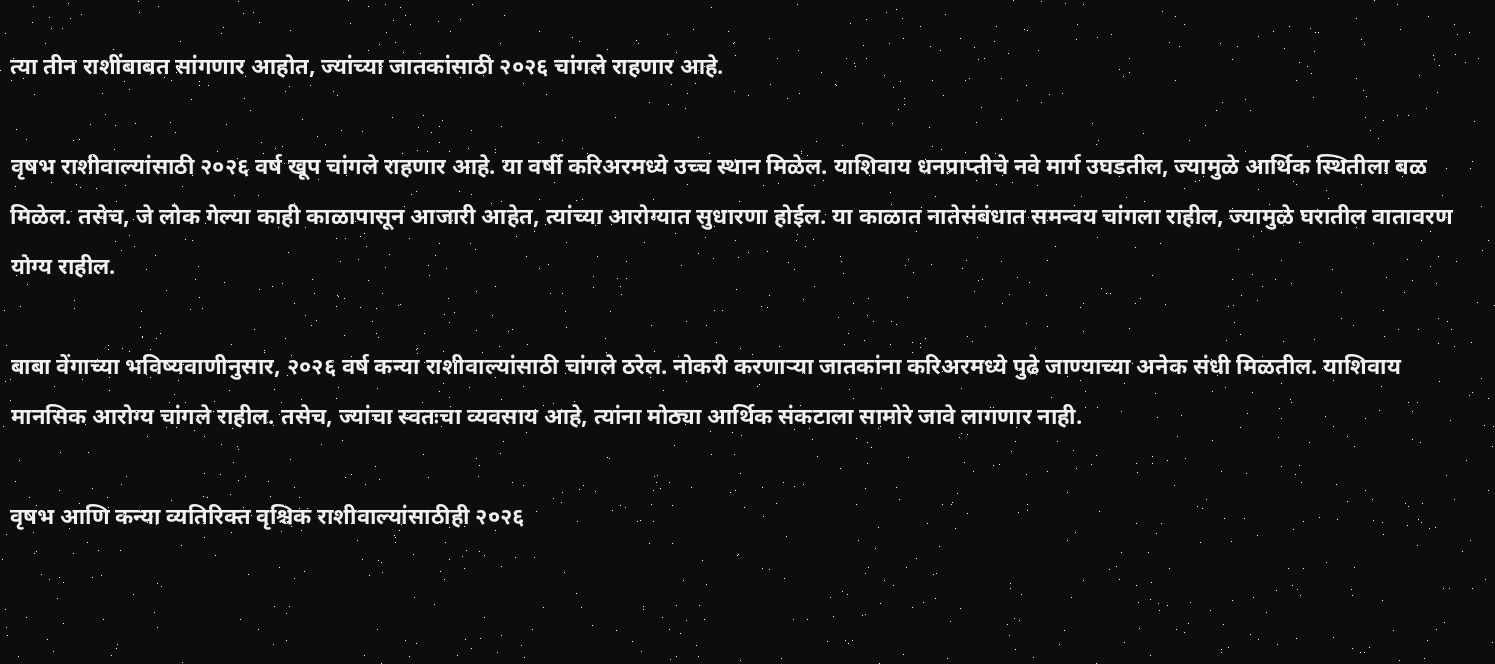त्या तीन राशींबाबत सांगणार आहोत, ज्यांच्या जातकांसाठी २०२६ चांगले राहणार आहे.

वृषभ राशीवाल्यांसाठी २०२६ वर्ष खूप चांगले राहणार आहे. या वर्षी करिअरमध्ये उच्च स्थान मिळेल. याशिवाय धनप्राप्तीचे नवे मार्ग उघडतील, ज्यामुळे आर्थिक स्थितीला बळ मिळेल. तसेच, जे लोक गेल्या काही काळापासून आजारी आहेत, त्यांच्या आरोग्यात सुधारणा होईल. या काळात नातेसंबंधात समन्वय चांगला राहील, ज्यामुळे घरातील वातावरण योग्य राहील.

बाबा वेंगाच्या भविष्यवाणीनुसार, २०२६ वर्ष कन्या राशीवाल्यांसाठी चांगले ठरेल. नोकरी करणाऱ्या जातकांना करिअरमध्ये पुढे जाण्याच्या अनेक संधी मिळतील. याशिवाय मानसिक आरोग्य चांगले राहील. तसेच, ज्यांचा स्वतःचा व्यवसाय आहे, त्यांना मोठ्या आर्थिक संकटाला सामोरे जावे लागणार नाही.

वृषभ आणि कन्या व्यतिरिक्त वृश्चिक राशीवाल्यांसाठीही २०२६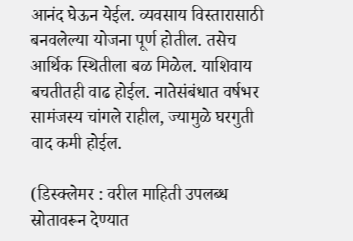आनंद घेऊन येईल. व्यवसाय विस्तारासाठी बनवलेल्या योजना पूर्ण होतील. तसेच आर्थिक स्थितीला बळ मिळेल. याशिवाय बचतीतही वाढ होईल. नातेसंबंधात वर्षभर सामंजस्य चांगले राहील, ज्यामुळे घरगुती वाद कमी होईल.

(डिस्क्लेमर : वरील माहिती उपलब्ध स्रोतावरून देण्यात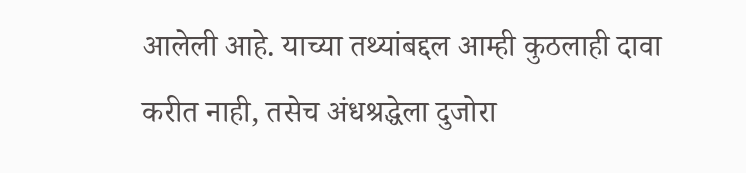आलेली आहे. याच्या तथ्यांबद्दल आम्ही कुठलाही दावा करीत नाही, तसेच अंधश्रद्धेला दुजोरा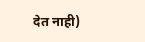देत नाही)